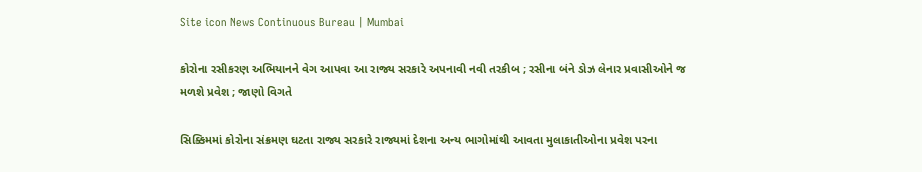Site icon News Continuous Bureau | Mumbai

કોરોના રસીકરણ અભિયાનને વેગ આપવા આ રાજ્ય સરકારે અપનાવી નવી તરકીબ ; રસીના બંને ડોઝ લેનાર પ્રવાસીઓને જ મળશે પ્રવેશ ; જાણો વિગતે

સિક્કિમમાં કોરોના સંક્રમણ ઘટતા રાજ્ય સરકારે રાજ્યમાં દેશના અન્ય ભાગોમાંથી આવતા મુલાકાતીઓના પ્રવેશ પરના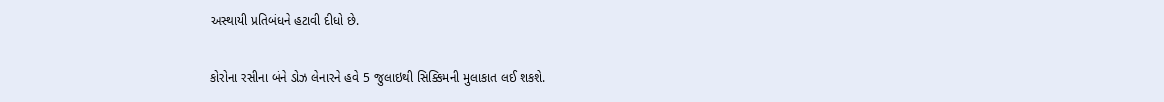અસ્થાયી પ્રતિબંધને હટાવી દીધો છે.

કોરોના રસીના બંને ડોઝ લેનારને હવે 5 જુલાઇથી સિક્કિમની મુલાકાત લઈ શકશે.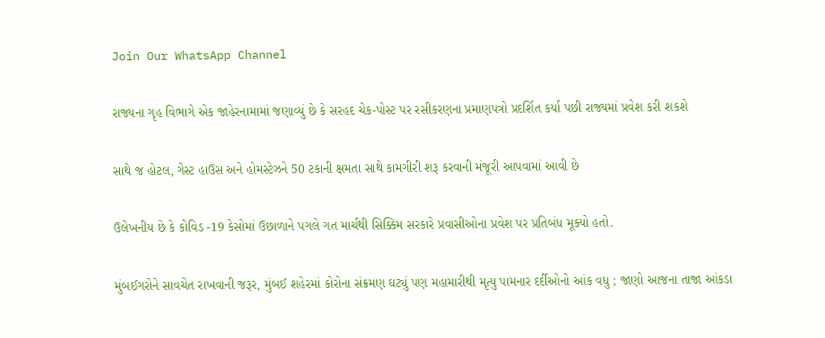Join Our WhatsApp Channel

રાજ્યના ગૃહ વિભાગે એક જાહેરનામામાં જણાવ્યું છે કે સરહદ ચેક-પોસ્ટ પર રસીકરણના પ્રમાણપત્રો પ્રદર્શિત કર્યા પછી રાજ્યમાં પ્રવેશ કરી શકશે

સાથે જ હોટલ, ગેસ્ટ હાઉસ અને હોમસ્ટેઝને 50 ટકાની ક્ષમતા સાથે કામગીરી શરૂ કરવાની મંજૂરી આપવામાં આવી છે

ઉલેખનીય છે કે કોવિડ -19 કેસોમાં ઉછાળાને પગલે ગત માર્ચથી સિક્કિમ સરકારે પ્રવાસીઓના પ્રવેશ પર પ્રતિબંધ મૂક્યો હતો.

મુંબઈગરોને સાવચેત રાખવાની જરૂર, મુંબઈ શહેરમાં કોરોના સંક્રમણ ઘટ્યું પણ મહામારીથી મૃત્યુ પામનાર દર્દીઓનો આંક વધુ ; જાણો આજના તાજા આંકડા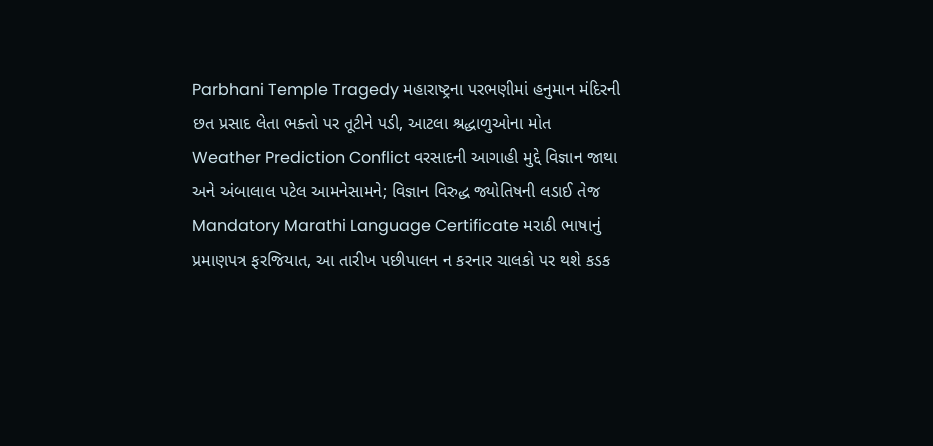Parbhani Temple Tragedy મહારાષ્ટ્રના પરભણીમાં હનુમાન મંદિરની છત પ્રસાદ લેતા ભક્તો પર તૂટીને પડી, આટલા શ્રદ્ધાળુઓના મોત
Weather Prediction Conflict વરસાદની આગાહી મુદ્દે વિજ્ઞાન જાથા અને અંબાલાલ પટેલ આમનેસામને; વિજ્ઞાન વિરુદ્ધ જ્યોતિષની લડાઈ તેજ
Mandatory Marathi Language Certificate મરાઠી ભાષાનું પ્રમાણપત્ર ફરજિયાત, આ તારીખ પછીપાલન ન કરનાર ચાલકો પર થશે કડક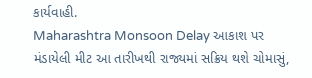કાર્યવાહી.
Maharashtra Monsoon Delay આકાશ પર મંડાયેલી મીટ આ તારીખથી રાજ્યમાં સક્રિય થશે ચોમાસું,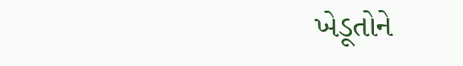ખેડૂતોને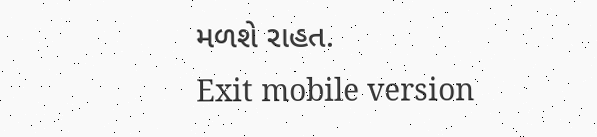મળશે રાહત.
Exit mobile version